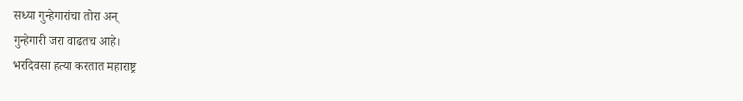सध्या गुन्हेगारांचा तोरा अन्
गुन्हेगारी जरा वाढतच आहे।
भरदिवसा हत्या करतात महाराष्ट्र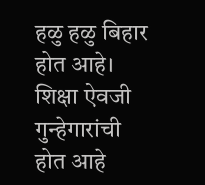हळु हळु बिहार होत आहे।
शिक्षा ऐवजी गुन्हेगारांची
होत आहे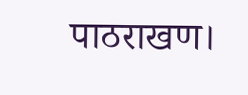पाठराखण।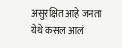असुरक्षित आहे जनता
येथे कसल आलं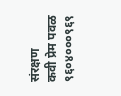संरक्षण
कवी प्रेम पवळ
९६०४०००९६९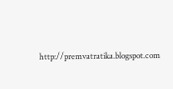http://premvatratika.blogspot.com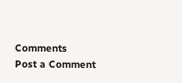Comments
Post a Comment